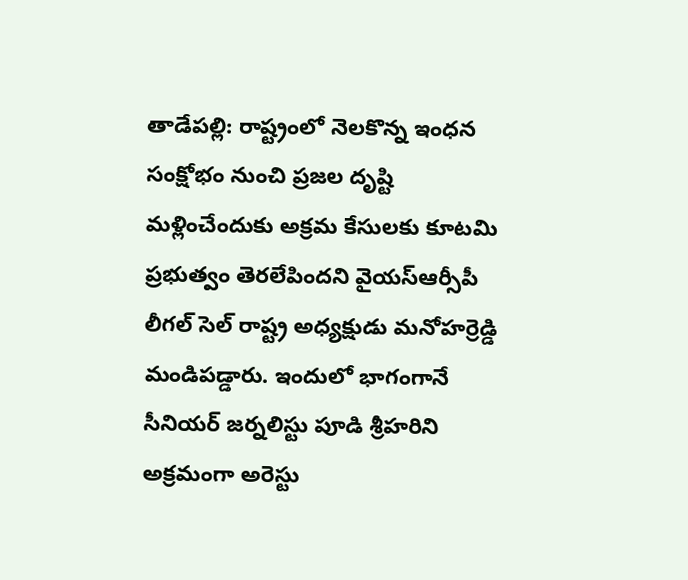తాడేపల్లి: రాష్ట్రంలో నెలకొన్న ఇంధన సంక్షోభం నుంచి ప్రజల దృష్టి మళ్లించేందుకు అక్రమ కేసులకు కూటమి ప్రభుత్వం తెరలేపిందని వైయస్ఆర్సీపీ లీగల్ సెల్ రాష్ట్ర అధ్యక్షుడు మనోహర్రెడ్డి మండిపడ్డారు. ఇందులో భాగంగానే సీనియర్ జర్నలిస్టు పూడి శ్రీహరిని అక్రమంగా అరెస్టు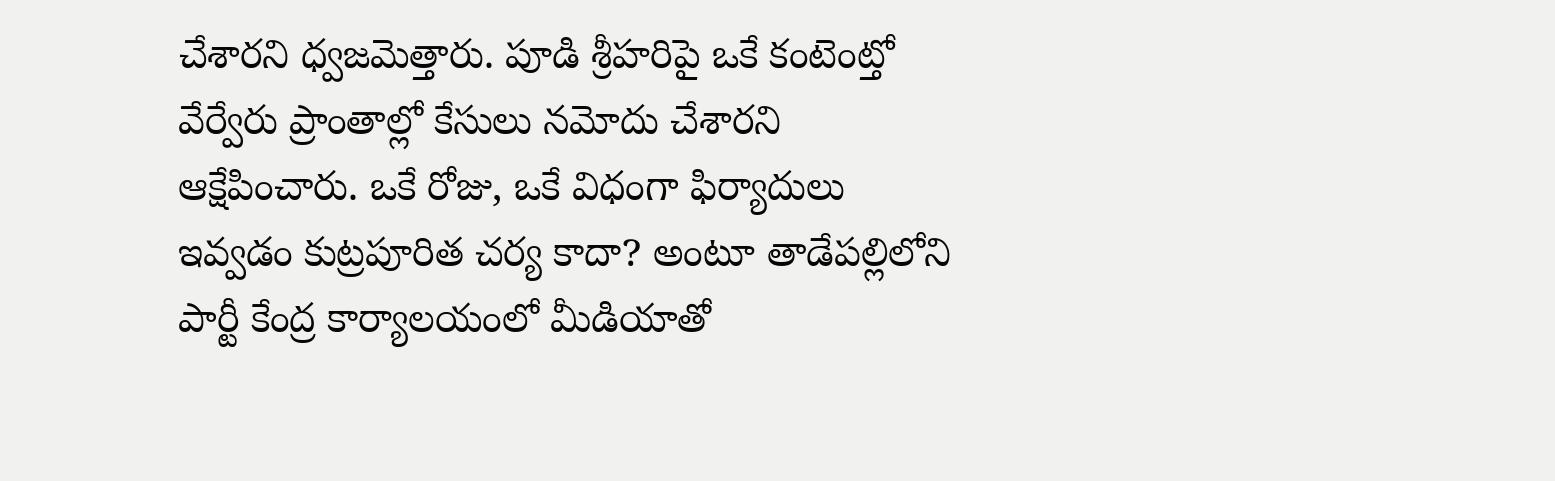చేశారని ధ్వజమెత్తారు. పూడి శ్రీహరిపై ఒకే కంటెంట్తో వేర్వేరు ప్రాంతాల్లో కేసులు నమోదు చేశారని ఆక్షేపించారు. ఒకే రోజు, ఒకే విధంగా ఫిర్యాదులు ఇవ్వడం కుట్రపూరిత చర్య కాదా? అంటూ తాడేపల్లిలోని పార్టీ కేంద్ర కార్యాలయంలో మీడియాతో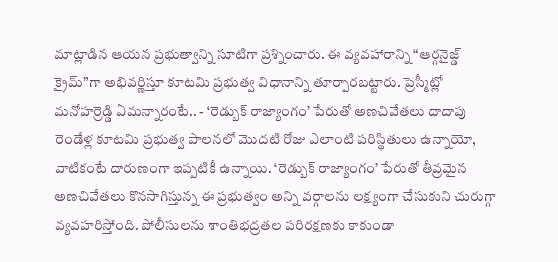మాట్లాడిన ఆయన ప్రభుత్వాన్ని సూటిగా ప్రశ్నించారు. ఈ వ్యవహారాన్ని “ఆర్గనైజ్డ్ క్రైమ్”గా అభివర్ణిస్తూ కూటమి ప్రభుత్వ విధానాన్ని తూర్పారబట్టారు. ప్రెస్మీట్లో మనోహర్రెడ్డి ఏమన్నారంటే.. - ‘రెడ్బుక్ రాజ్యాంగం’ పేరుతో అణచివేతలు దాదాపు రెండేళ్ల కూటమి ప్రభుత్వ పాలనలో మొదటి రోజు ఎలాంటి పరిస్థితులు ఉన్నాయో, వాటికంటే దారుణంగా ఇప్పటికీ ఉన్నాయి. ‘రెడ్బుక్ రాజ్యాంగం’ పేరుతో తీవ్రమైన అణచివేతలు కొనసాగిస్తున్న ఈ ప్రభుత్వం అన్ని వర్గాలను లక్ష్యంగా చేసుకుని చురుగ్గా వ్యవహరిస్తోంది. పోలీసులను శాంతిభద్రతల పరిరక్షణకు కాకుండా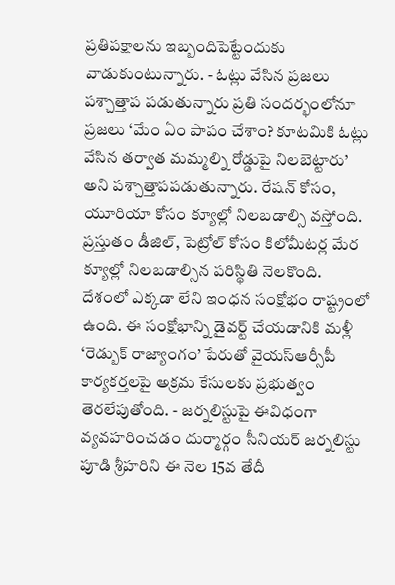ప్రతిపక్షాలను ఇబ్బందిపెట్టేందుకు వాడుకుంటున్నారు. - ఓట్లు వేసిన ప్రజలు పశ్చాత్తాప పడుతున్నారు ప్రతి సందర్భంలోనూ ప్రజలు ‘మేం ఏం పాపం చేశాం? కూటమికి ఓట్లు వేసిన తర్వాత మమ్మల్ని రోడ్డుపై నిలబెట్టారు’ అని పశ్చాత్తాపపడుతున్నారు. రేషన్ కోసం, యూరియా కోసం క్యూల్లో నిలబడాల్సి వస్తోంది. ప్రస్తుతం డీజిల్, పెట్రోల్ కోసం కిలోమీటర్ల మేర క్యూల్లో నిలబడాల్సిన పరిస్థితి నెలకొంది. దేశంలో ఎక్కడా లేని ఇంధన సంక్షోభం రాష్ట్రంలో ఉంది. ఈ సంక్షోభాన్ని డైవర్ట్ చేయడానికి మళ్లీ ‘రెడ్బుక్ రాజ్యాంగం’ పేరుతో వైయస్ఆర్సీపీ కార్యకర్తలపై అక్రమ కేసులకు ప్రభుత్వం తెరలేపుతోంది. - జర్నలిస్టుపై ఈవిధంగా వ్యవహరించడం దుర్మార్గం సీనియర్ జర్నలిస్టు పూడి శ్రీహరిని ఈ నెల 15వ తేదీ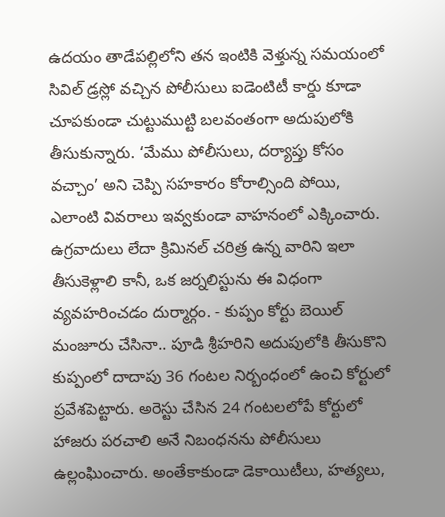ఉదయం తాడేపల్లిలోని తన ఇంటికి వెళ్తున్న సమయంలో సివిల్ డ్రస్లో వచ్చిన పోలీసులు ఐడెంటిటీ కార్డు కూడా చూపకుండా చుట్టుముట్టి బలవంతంగా అదుపులోకి తీసుకున్నారు. ‘మేము పోలీసులు, దర్యాప్తు కోసం వచ్చాం’ అని చెప్పి సహకారం కోరాల్సింది పోయి, ఎలాంటి వివరాలు ఇవ్వకుండా వాహనంలో ఎక్కించారు. ఉగ్రవాదులు లేదా క్రిమినల్ చరిత్ర ఉన్న వారిని ఇలా తీసుకెళ్లాలి కానీ, ఒక జర్నలిస్టును ఈ విధంగా వ్యవహరించడం దుర్మార్గం. - కుప్పం కోర్టు బెయిల్ మంజూరు చేసినా.. పూడి శ్రీహరిని అదుపులోకి తీసుకొని కుప్పంలో దాదాపు 36 గంటల నిర్బంధంలో ఉంచి కోర్టులో ప్రవేశపెట్టారు. అరెస్టు చేసిన 24 గంటలలోపే కోర్టులో హాజరు పరచాలి అనే నిబంధనను పోలీసులు ఉల్లంఘించారు. అంతేకాకుండా డెకాయిటీలు, హత్యలు,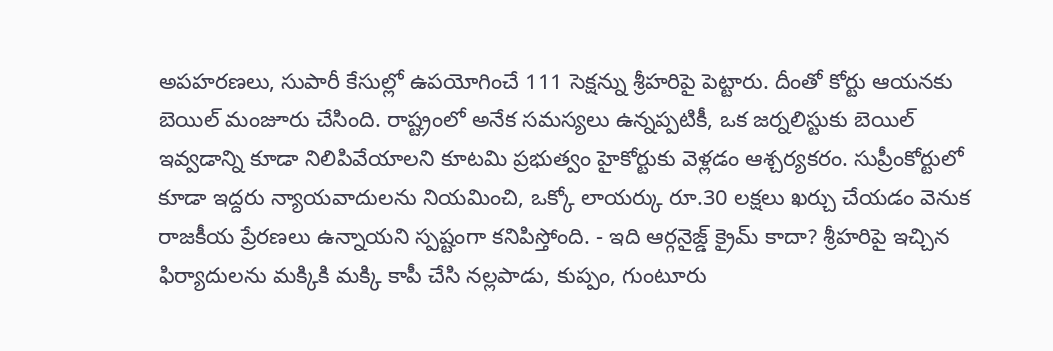అపహరణలు, సుపారీ కేసుల్లో ఉపయోగించే 111 సెక్షన్ను శ్రీహరిపై పెట్టారు. దీంతో కోర్టు ఆయనకు బెయిల్ మంజూరు చేసింది. రాష్ట్రంలో అనేక సమస్యలు ఉన్నప్పటికీ, ఒక జర్నలిస్టుకు బెయిల్ ఇవ్వడాన్ని కూడా నిలిపివేయాలని కూటమి ప్రభుత్వం హైకోర్టుకు వెళ్లడం ఆశ్చర్యకరం. సుప్రీంకోర్టులో కూడా ఇద్దరు న్యాయవాదులను నియమించి, ఒక్కో లాయర్కు రూ.30 లక్షలు ఖర్చు చేయడం వెనుక రాజకీయ ప్రేరణలు ఉన్నాయని స్పష్టంగా కనిపిస్తోంది. - ఇది ఆర్గనైజ్డ్ క్రైమ్ కాదా? శ్రీహరిపై ఇచ్చిన ఫిర్యాదులను మక్కికి మక్కి కాపీ చేసి నల్లపాడు, కుప్పం, గుంటూరు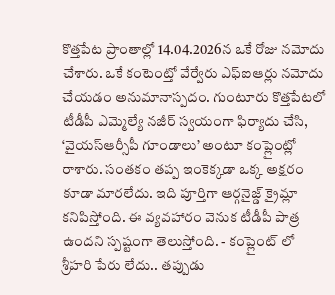కొత్తపేట ప్రాంతాల్లో 14.04.2026న ఒకే రోజు నమోదు చేశారు. ఒకే కంటెంట్తో వేర్వేరు ఎఫ్ఐఆర్లు నమోదు చేయడం అనుమానాస్పదం. గుంటూరు కొత్తపేటలో టీడీపీ ఎమ్మెల్యే నజీర్ స్వయంగా ఫిర్యాదు చేసి, ‘వైయస్ఆర్సీపీ గూండాలు’ అంటూ కంప్లైంట్లో రాశారు. సంతకం తప్ప ఇంకెక్కడా ఒక్క అక్షరం కూడా మారలేదు. ఇది పూర్తిగా ఆర్గనైజ్డ్ క్రైమ్లా కనిపిస్తోంది. ఈ వ్యవహారం వెనుక టీడీపీ పాత్ర ఉందని స్పష్టంగా తెలుస్తోంది. - కంప్లైంట్ లో శ్రీహరి పేరు లేదు.. తప్పుడు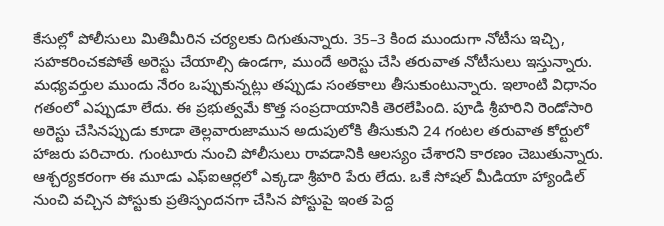కేసుల్లో పోలీసులు మితిమీరిన చర్యలకు దిగుతున్నారు. 35–3 కింద ముందుగా నోటీసు ఇచ్చి, సహకరించకపోతే అరెస్టు చేయాల్సి ఉండగా, ముందే అరెస్టు చేసి తరువాత నోటీసులు ఇస్తున్నారు. మధ్యవర్తుల ముందు నేరం ఒప్పుకున్నట్లు తప్పుడు సంతకాలు తీసుకుంటున్నారు. ఇలాంటి విధానం గతంలో ఎప్పుడూ లేదు. ఈ ప్రభుత్వమే కొత్త సంప్రదాయానికి తెరలేపింది. పూడి శ్రీహరిని రెండోసారి అరెస్టు చేసినప్పుడు కూడా తెల్లవారుజామున అదుపులోకి తీసుకుని 24 గంటల తరువాత కోర్టులో హాజరు పరిచారు. గుంటూరు నుంచి పోలీసులు రావడానికి ఆలస్యం చేశారని కారణం చెబుతున్నారు. ఆశ్చర్యకరంగా ఈ మూడు ఎఫ్ఐఆర్లలో ఎక్కడా శ్రీహరి పేరు లేదు. ఒకే సోషల్ మీడియా హ్యాండిల్ నుంచి వచ్చిన పోస్టుకు ప్రతిస్పందనగా చేసిన పోస్టుపై ఇంత పెద్ద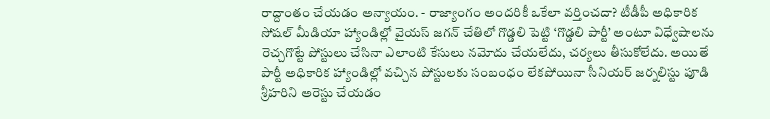రాద్దాంతం చేయడం అన్యాయం. - రాజ్యాంగం అందరికీ ఒకేలా వర్తించదా? టీడీపీ అధికారిక సోషల్ మీడియా హ్యాండిల్లో వైయస్ జగన్ చేతిలో గొడ్డలి పెట్టి ‘గొడ్డలి పార్టీ’ అంటూ విధ్వేషాలను రెచ్చగొట్టే పోస్టులు చేసినా ఎలాంటి కేసులు నమోదు చేయలేదు, చర్యలు తీసుకోలేదు. అయితే పార్టీ అధికారిక హ్యాండిల్లో వచ్చిన పోస్టులకు సంబంధం లేకపోయినా సీనియర్ జర్నలిస్టు పూడి శ్రీహరిని అరెస్టు చేయడం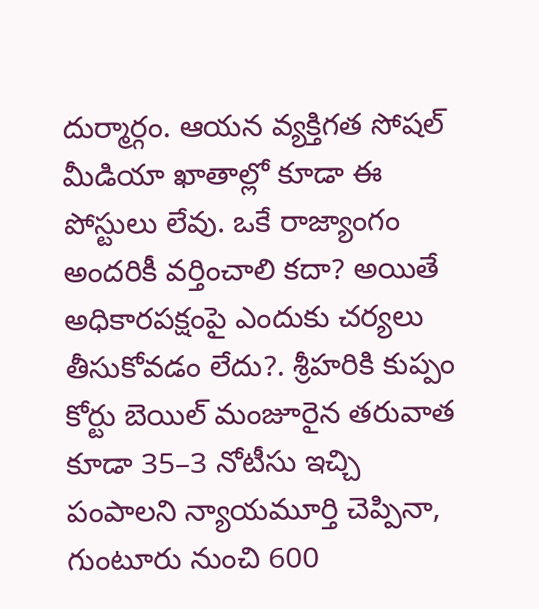దుర్మార్గం. ఆయన వ్యక్తిగత సోషల్ మీడియా ఖాతాల్లో కూడా ఈ పోస్టులు లేవు. ఒకే రాజ్యాంగం అందరికీ వర్తించాలి కదా? అయితే అధికారపక్షంపై ఎందుకు చర్యలు తీసుకోవడం లేదు?. శ్రీహరికి కుప్పం కోర్టు బెయిల్ మంజూరైన తరువాత కూడా 35–3 నోటీసు ఇచ్చి పంపాలని న్యాయమూర్తి చెప్పినా, గుంటూరు నుంచి 600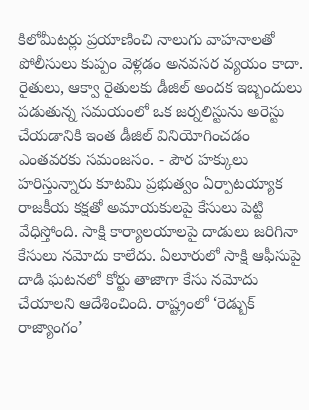కిలోమీటర్లు ప్రయాణించి నాలుగు వాహనాలతో పోలీసులు కుప్పం వెళ్లడం అనవసర వ్యయం కాదా. రైతులు, ఆక్వా రైతులకు డీజిల్ అందక ఇబ్బందులు పడుతున్న సమయంలో ఒక జర్నలిస్టును అరెస్టు చేయడానికి ఇంత డీజిల్ వినియోగించడం ఎంతవరకు సమంజసం. - పౌర హక్కులు హరిస్తున్నారు కూటమి ప్రభుత్వం ఏర్పాటయ్యాక రాజకీయ కక్షతో అమాయకులపై కేసులు పెట్టి వేధిస్తోంది. సాక్షి కార్యాలయాలపై దాడులు జరిగినా కేసులు నమోదు కాలేదు. ఏలూరులో సాక్షి ఆఫీసుపై దాడి ఘటనలో కోర్టు తాజాగా కేసు నమోదు చేయాలని ఆదేశించింది. రాష్ట్రంలో ‘రెడ్బుక్ రాజ్యాంగం’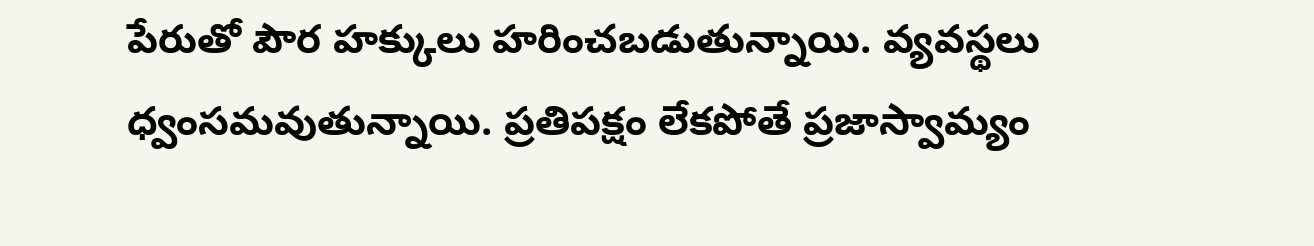పేరుతో పౌర హక్కులు హరించబడుతున్నాయి. వ్యవస్థలు ధ్వంసమవుతున్నాయి. ప్రతిపక్షం లేకపోతే ప్రజాస్వామ్యం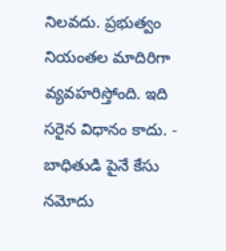నిలవదు. ప్రభుత్వం నియంతల మాదిరిగా వ్యవహరిస్తోంది. ఇది సరైన విధానం కాదు. - బాధితుడి పైనే కేసు నమోదు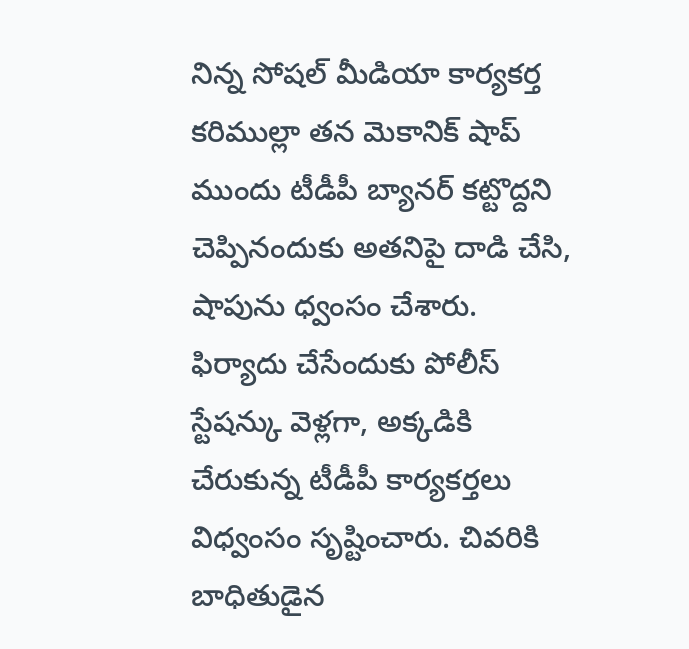నిన్న సోషల్ మీడియా కార్యకర్త కరిముల్లా తన మెకానిక్ షాప్ ముందు టీడీపీ బ్యానర్ కట్టొద్దని చెప్పినందుకు అతనిపై దాడి చేసి, షాపును ధ్వంసం చేశారు. ఫిర్యాదు చేసేందుకు పోలీస్ స్టేషన్కు వెళ్లగా, అక్కడికి చేరుకున్న టీడీపీ కార్యకర్తలు విధ్వంసం సృష్టించారు. చివరికి బాధితుడైన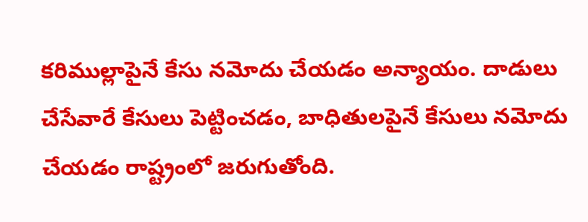కరిముల్లాపైనే కేసు నమోదు చేయడం అన్యాయం. దాడులు చేసేవారే కేసులు పెట్టించడం, బాధితులపైనే కేసులు నమోదు చేయడం రాష్ట్రంలో జరుగుతోంది.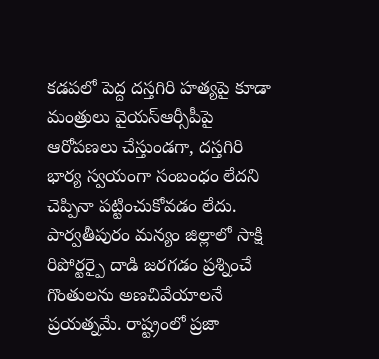కడపలో పెద్ద దస్తగిరి హత్యపై కూడా మంత్రులు వైయస్ఆర్సీపీపై ఆరోపణలు చేస్తుండగా, దస్తగిరి భార్య స్వయంగా సంబంధం లేదని చెప్పినా పట్టించుకోవడం లేదు. పార్వతీపురం మన్యం జిల్లాలో సాక్షి రిపోర్టర్పై దాడి జరగడం ప్రశ్నించే గొంతులను అణచివేయాలనే ప్రయత్నమే. రాష్ట్రంలో ప్రజా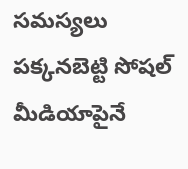సమస్యలు పక్కనబెట్టి సోషల్ మీడియాపైనే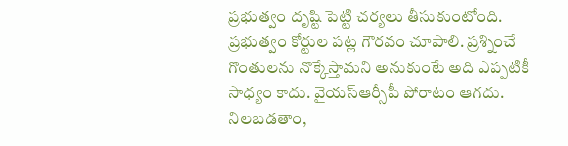ప్రభుత్వం దృష్టి పెట్టి చర్యలు తీసుకుంటోంది. ప్రభుత్వం కోర్టుల పట్ల గౌరవం చూపాలి. ప్రశ్నించే గొంతులను నొక్కేస్తామని అనుకుంటే అది ఎప్పటికీ సాధ్యం కాదు. వైయస్ఆర్సీపీ పోరాటం ఆగదు. నిలబడతాం,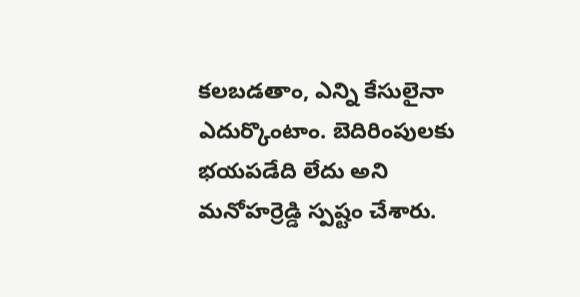కలబడతాం, ఎన్ని కేసులైనా ఎదుర్కొంటాం. బెదిరింపులకు భయపడేది లేదు అని మనోహర్రెడ్డి స్పష్టం చేశారు.